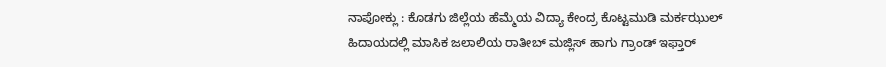ನಾಪೋಕ್ಲು : ಕೊಡಗು ಜಿಲ್ಲೆಯ ಹೆಮ್ಮೆಯ ವಿದ್ಯಾ ಕೇಂದ್ರ ಕೊಟ್ಟಮುಡಿ ಮರ್ಕಝುಲ್ ಹಿದಾಯದಲ್ಲಿ ಮಾಸಿಕ ಜಲಾಲಿಯ ರಾತೀಬ್ ಮಜ್ಲಿಸ್ ಹಾಗು ಗ್ರಾಂಡ್ ಇಫ್ತಾರ್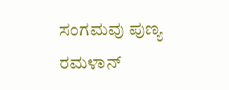ಸಂಗಮವು ಪುಣ್ಯ ರಮಳಾನ್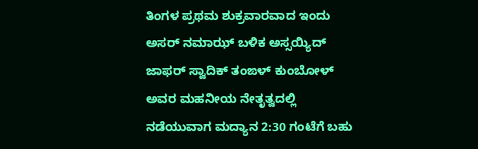ತಿಂಗಳ ಪ್ರಥಮ ಶುಕ್ರವಾರವಾದ ಇಂದು ಅಸರ್ ನಮಾಝ್ ಬಳಿಕ ಅಸ್ಸಯ್ಯಿದ್ ಜಾಫರ್ ಸ್ವಾದಿಕ್ ತಂಙಳ್ ಕುಂಬೋಳ್ ಅವರ ಮಹನೀಯ ನೇತೃತ್ವದಲ್ಲಿ ನಡೆಯುವಾಗ ಮದ್ಯಾನ 2:30 ಗಂಟೆಗೆ ಬಹು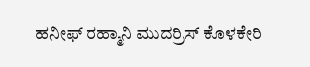ಹನೀಫ್ ರಹ್ಮಾನಿ ಮುದರ್ರಿಸ್ ಕೊಳಕೇರಿ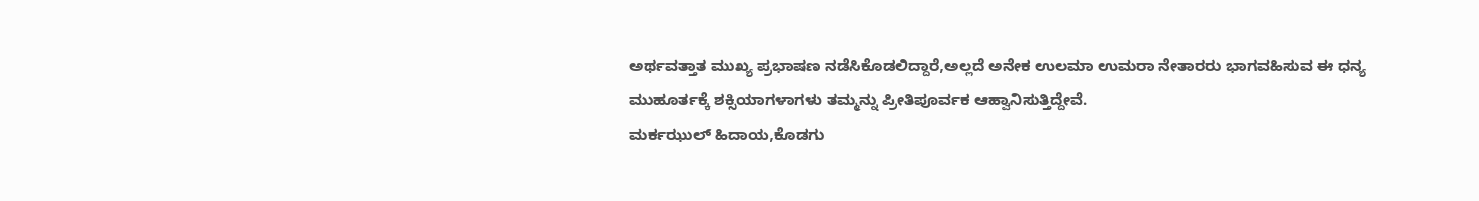ಅರ್ಥವತ್ತಾತ ಮುಖ್ಯ ಪ್ರಭಾಷಣ ನಡೆಸಿಕೊಡಲಿದ್ದಾರೆ,ಅಲ್ಲದೆ ಅನೇಕ ಉಲಮಾ ಉಮರಾ ನೇತಾರರು ಭಾಗವಹಿಸುವ ಈ ಧನ್ಯ ಮುಹೂರ್ತಕ್ಕೆ ಶಕ್ಸಿಯಾಗಳಾಗಳು ತಮ್ಮನ್ನು ಪ್ರೀತಿಪೂರ್ವಕ ಆಹ್ವಾನಿಸುತ್ತಿದ್ದೇವೆ.
ಮರ್ಕಝುಲ್ ಹಿದಾಯ,ಕೊಡಗು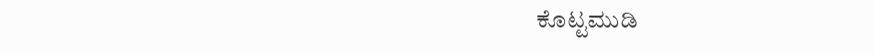ಕೊಟ್ಟಮುಡಿ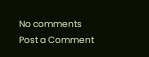No comments
Post a Comment